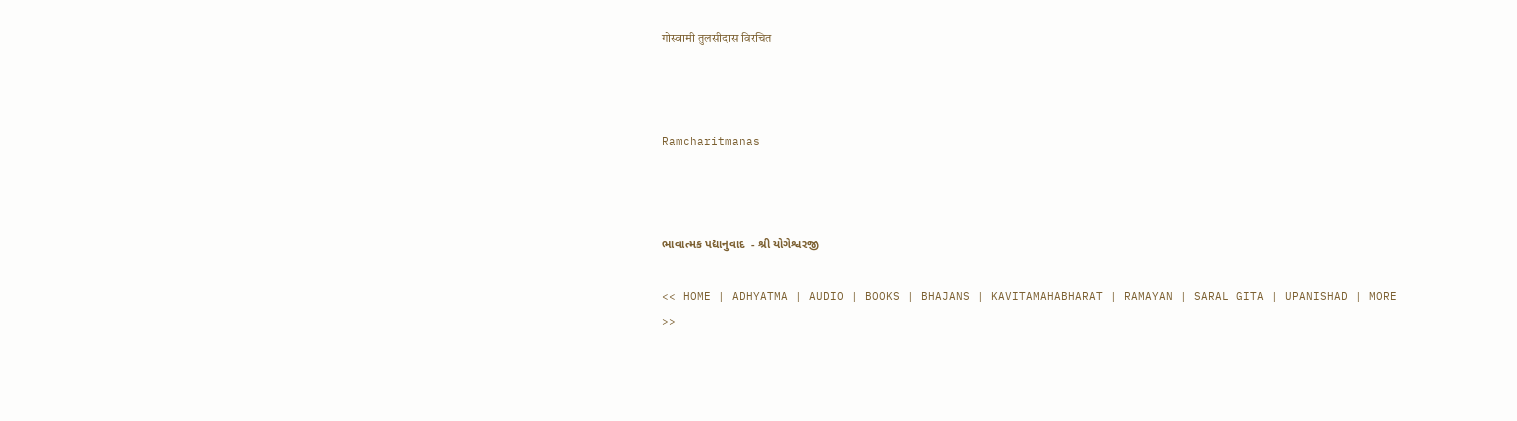गोस्वामी तुलसीदास विरचित



Ramcharitmanas



ભાવાત્મક પદ્યાનુવાદ  - શ્રી યોગેશ્વરજી

<< HOME | ADHYATMA | AUDIO | BOOKS | BHAJANS | KAVITAMAHABHARAT | RAMAYAN | SARAL GITA | UPANISHAD | MORE >>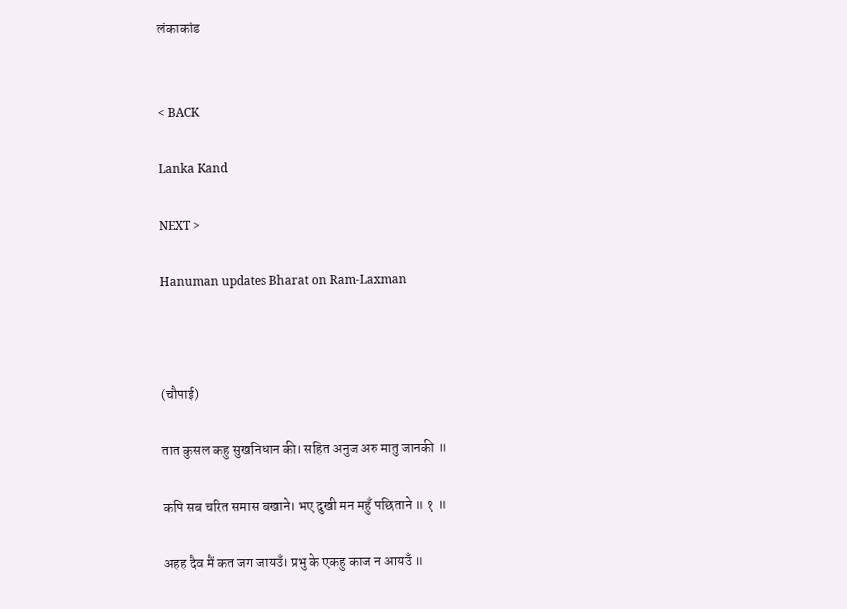लंकाकांड


< BACK

Lanka Kand

NEXT >

Hanuman updates Bharat on Ram-Laxman



(चौपाई)

तात कुसल कहु सुखनिधान की। सहित अनुज अरु मातु जानकी ॥

कपि सब चरित समास बखाने। भए दुखी मन महुँ पछिताने ॥ १ ॥

अहह दैव मैं कत जग जायउँ। प्रभु के एकहु काज न आयउँ ॥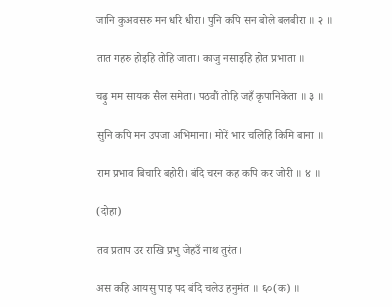जानि कुअवसरु मन धरि धीरा। पुनि कपि सन बोले बलबीरा ॥ २ ॥

तात गहरु होइहि तोहि जाता। काजु नसाइहि होत प्रभाता ॥

चढ़ु मम सायक सैल समेता। पठवौं तोहि जहँ कृपानिकेता ॥ ३ ॥

सुनि कपि मन उपजा अभिमाना। मोरें भार चलिहि किमि बाना ॥

राम प्रभाव बिचारि बहोरी। बंदि चरन कह कपि कर जोरी ॥ ४ ॥

(दोहा)

तव प्रताप उर राखि प्रभु जेहउँ नाथ तुरंत।

अस कहि आयसु पाइ पद बंदि चलेउ हनुमंत ॥ ६०(क) ॥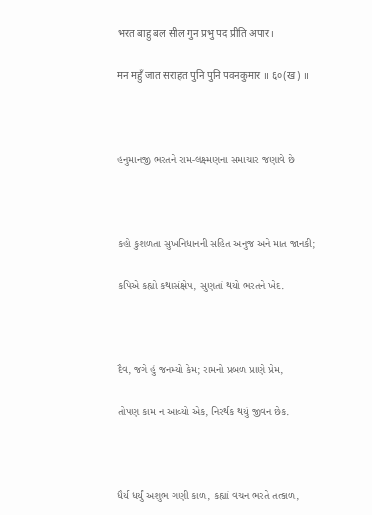भरत बाहु बल सील गुन प्रभु पद प्रीति अपार।

मन महुँ जात सराहत पुनि पुनि पवनकुमार ॥ ६०(ख) ॥



હનુમાનજી ભરતને રામ-લક્ષ્મણના સમાચાર જણાવે છે



કહો કુશળતા સુખનિધાનની સહિત અનુજ અને માત જાનકી;

કપિએ કહ્યો કથાસંક્ષેપ, સુણતાં થયો ભરતને ખેદ.



દૈવ, જગે હું જનમ્યો કેમ; રામનો પ્રબળ પ્રાણે પ્રેમ,

તોપણ કામ ન આવ્યો એક, નિરર્થક થયું જીવન છેક.



ધૈર્ય ધર્યું અશુભ ગણી કાળ, કહ્યાં વચન ભરતે તત્કાળ,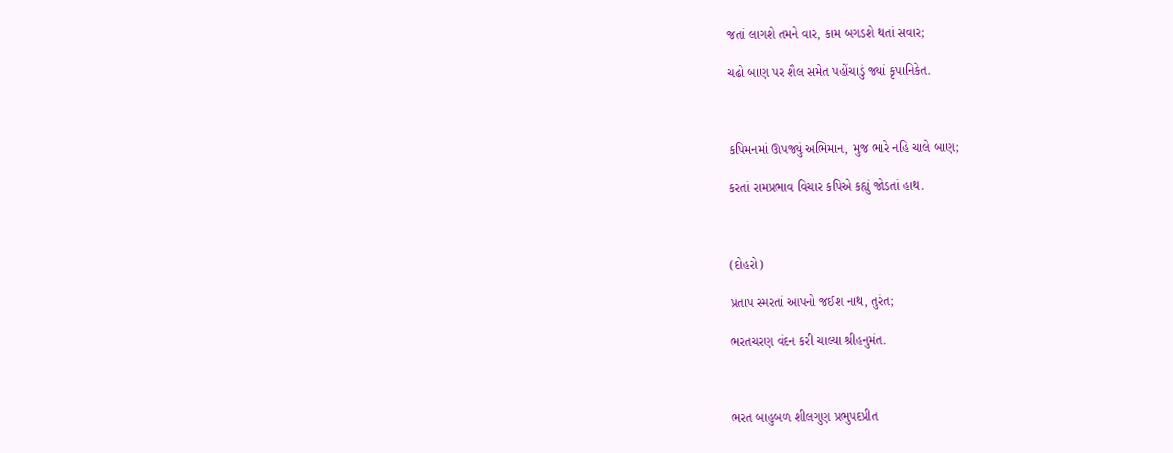જતાં લાગશે તમને વાર, કામ બગડશે થતાં સવાર;

ચઢો બાણ પર શૈલ સમેત પહોંચાડું જ્યાં કૃપાનિકેત.



કપિમનમાં ઊપજ્યું અભિમાન, મુજ ભારે નહિ ચાલે બાણ;

કરતાં રામપ્રભાવ વિચાર કપિએ કહ્યું જોડતાં હાથ.



(દોહરો)

પ્રતાપ સ્મરતાં આપનો જઈશ નાથ, તુરંત;

ભરતચરણ વંદન કરી ચાલ્યા શ્રીહનુમંત.



ભરત બાહુબળ શીલગુણ પ્રભુપદપ્રીત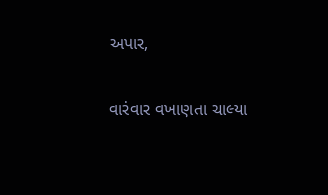અપાર,

વારંવાર વખાણતા ચાલ્યા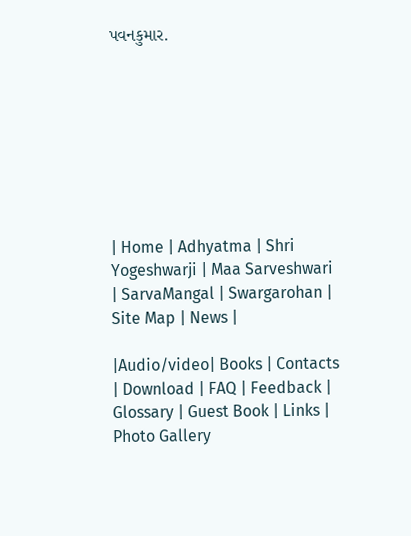પવનકુમાર.








| Home | Adhyatma | Shri Yogeshwarji | Maa Sarveshwari | SarvaMangal | Swargarohan |  Site Map | News |

|Audio/video| Books | Contacts | Download | FAQ | Feedback | Glossary | Guest Book | Links | Photo Gallery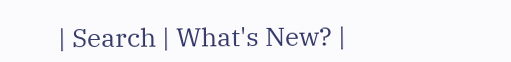| Search | What's New? |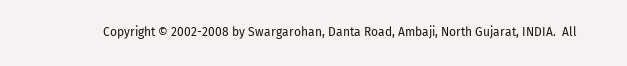Copyright © 2002-2008 by Swargarohan, Danta Road, Ambaji, North Gujarat, INDIA.  All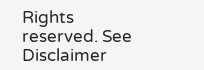Rights reserved. See Disclaimer